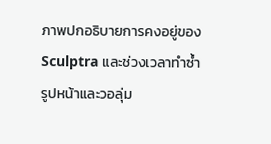ภาพปกอธิบายการคงอยู่ของ Sculptra และช่วงเวลาทำซ้ำ
รูปหน้าและวอลุ่ม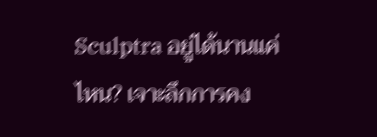Sculptra อยู่ได้นานแค่ไหน? เจาะลึกการคง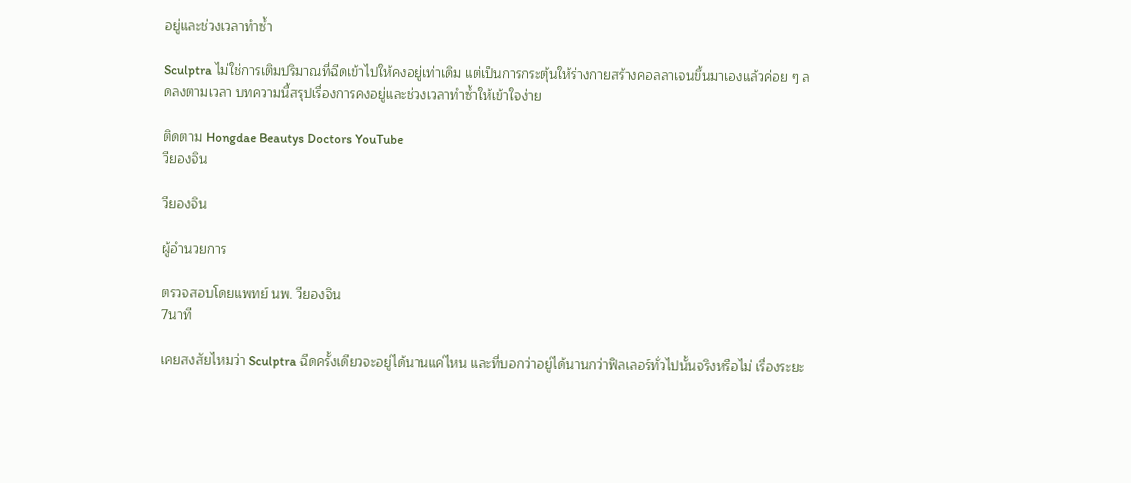อยู่และช่วงเวลาทำซ้ำ

Sculptra ไม่ใช่การเติมปริมาณที่ฉีดเข้าไปให้คงอยู่เท่าเดิม แต่เป็นการกระตุ้นให้ร่างกายสร้างคอลลาเจนขึ้นมาเองแล้วค่อย ๆ ลดลงตามเวลา บทความนี้สรุปเรื่องการคงอยู่และช่วงเวลาทำซ้ำให้เข้าใจง่าย

ติดตาม Hongdae Beautys Doctors YouTube
วียองจิน

วียองจิน

ผู้อำนวยการ

ตรวจสอบโดยแพทย์ นพ. วียองจิน
7นาที

เคยสงสัยไหมว่า Sculptra ฉีดครั้งเดียวจะอยู่ได้นานแค่ไหน และที่บอกว่าอยู่ได้นานกว่าฟิลเลอร์ทั่วไปนั้นจริงหรือไม่ เรื่องระยะ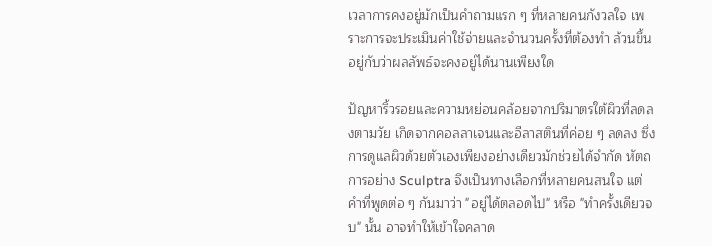เวลาการคงอยู่มักเป็นคำถามแรก ๆ ที่หลายคนกังวลใจ เพราะการจะประเมินค่าใช้จ่ายและจำนวนครั้งที่ต้องทำ ล้วนขึ้นอยู่กับว่าผลลัพธ์จะคงอยู่ได้นานเพียงใด

ปัญหาริ้วรอยและความหย่อนคล้อยจากปริมาตรใต้ผิวที่ลดลงตามวัย เกิดจากคอลลาเจนและอีลาสตินที่ค่อย ๆ ลดลง ซึ่งการดูแลผิวด้วยตัวเองเพียงอย่างเดียวมักช่วยได้จำกัด หัตถการอย่าง Sculptra จึงเป็นทางเลือกที่หลายคนสนใจ แต่คำที่พูดต่อ ๆ กันมาว่า "อยู่ได้ตลอดไป" หรือ "ทำครั้งเดียวจบ" นั้น อาจทำให้เข้าใจคลาด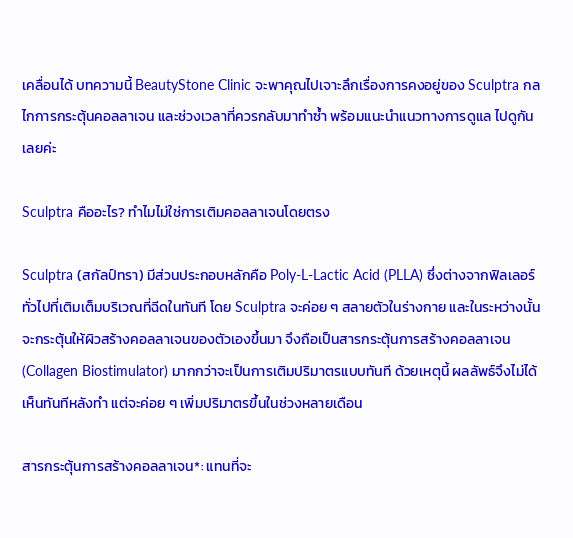เคลื่อนได้ บทความนี้ BeautyStone Clinic จะพาคุณไปเจาะลึกเรื่องการคงอยู่ของ Sculptra กลไกการกระตุ้นคอลลาเจน และช่วงเวลาที่ควรกลับมาทำซ้ำ พร้อมแนะนำแนวทางการดูแล ไปดูกันเลยค่ะ

Sculptra คืออะไร? ทำไมไม่ใช่การเติมคอลลาเจนโดยตรง

Sculptra (สกัลป์ทรา) มีส่วนประกอบหลักคือ Poly-L-Lactic Acid (PLLA) ซึ่งต่างจากฟิลเลอร์ทั่วไปที่เติมเต็มบริเวณที่ฉีดในทันที โดย Sculptra จะค่อย ๆ สลายตัวในร่างกาย และในระหว่างนั้นจะกระตุ้นให้ผิวสร้างคอลลาเจนของตัวเองขึ้นมา จึงถือเป็นสารกระตุ้นการสร้างคอลลาเจน (Collagen Biostimulator) มากกว่าจะเป็นการเติมปริมาตรแบบทันที ด้วยเหตุนี้ ผลลัพธ์จึงไม่ได้เห็นทันทีหลังทำ แต่จะค่อย ๆ เพิ่มปริมาตรขึ้นในช่วงหลายเดือน

สารกระตุ้นการสร้างคอลลาเจน*: แทนที่จะ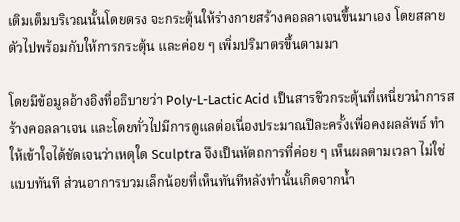เติมเต็มบริเวณนั้นโดยตรง จะกระตุ้นให้ร่างกายสร้างคอลลาเจนขึ้นมาเอง โดยสลายตัวไปพร้อมกับให้การกระตุ้น และค่อย ๆ เพิ่มปริมาตรขึ้นตามมา

โดยมีข้อมูลอ้างอิงที่อธิบายว่า Poly-L-Lactic Acid เป็นสารชีวกระตุ้นที่เหนี่ยวนำการสร้างคอลลาเจน และโดยทั่วไปมีการดูแลต่อเนื่องประมาณปีละครั้งเพื่อคงผลลัพธ์ ทำให้เข้าใจได้ชัดเจนว่าเหตุใด Sculptra จึงเป็นหัตถการที่ค่อย ๆ เห็นผลตามเวลา ไม่ใช่แบบทันที ส่วนอาการบวมเล็กน้อยที่เห็นทันทีหลังทำนั้นเกิดจากน้ำ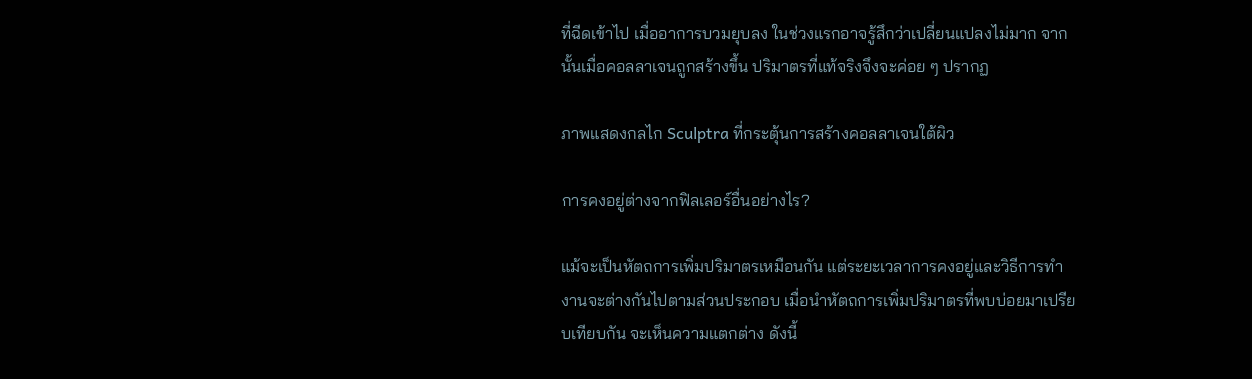ที่ฉีดเข้าไป เมื่ออาการบวมยุบลง ในช่วงแรกอาจรู้สึกว่าเปลี่ยนแปลงไม่มาก จากนั้นเมื่อคอลลาเจนถูกสร้างขึ้น ปริมาตรที่แท้จริงจึงจะค่อย ๆ ปรากฏ

ภาพแสดงกลไก Sculptra ที่กระตุ้นการสร้างคอลลาเจนใต้ผิว

การคงอยู่ต่างจากฟิลเลอร์อื่นอย่างไร?

แม้จะเป็นหัตถการเพิ่มปริมาตรเหมือนกัน แต่ระยะเวลาการคงอยู่และวิธีการทำงานจะต่างกันไปตามส่วนประกอบ เมื่อนำหัตถการเพิ่มปริมาตรที่พบบ่อยมาเปรียบเทียบกัน จะเห็นความแตกต่าง ดังนี้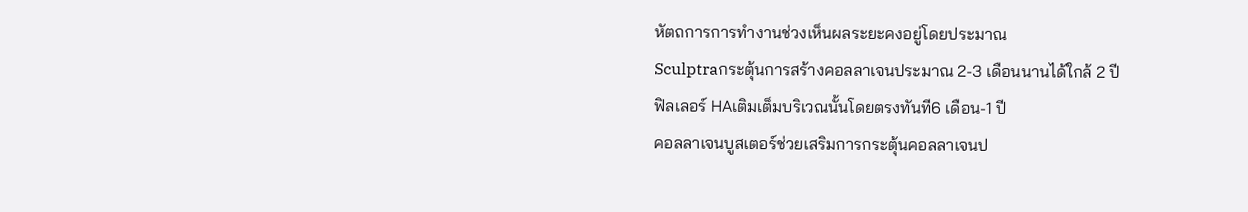หัตถการการทำงานช่วงเห็นผลระยะคงอยู่โดยประมาณ
Sculptraกระตุ้นการสร้างคอลลาเจนประมาณ 2-3 เดือนนานได้ใกล้ 2 ปี
ฟิลเลอร์ HAเติมเต็มบริเวณนั้นโดยตรงทันที6 เดือน-1 ปี
คอลลาเจนบูสเตอร์ช่วยเสริมการกระตุ้นคอลลาเจนป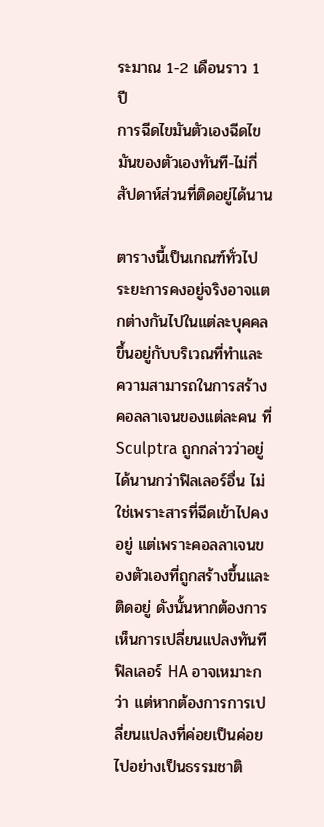ระมาณ 1-2 เดือนราว 1 ปี
การฉีดไขมันตัวเองฉีดไขมันของตัวเองทันที-ไม่กี่สัปดาห์ส่วนที่ติดอยู่ได้นาน

ตารางนี้เป็นเกณฑ์ทั่วไป ระยะการคงอยู่จริงอาจแตกต่างกันไปในแต่ละบุคคล ขึ้นอยู่กับบริเวณที่ทำและความสามารถในการสร้างคอลลาเจนของแต่ละคน ที่ Sculptra ถูกกล่าวว่าอยู่ได้นานกว่าฟิลเลอร์อื่น ไม่ใช่เพราะสารที่ฉีดเข้าไปคงอยู่ แต่เพราะคอลลาเจนของตัวเองที่ถูกสร้างขึ้นและติดอยู่ ดังนั้นหากต้องการเห็นการเปลี่ยนแปลงทันที ฟิลเลอร์ HA อาจเหมาะกว่า แต่หากต้องการการเปลี่ยนแปลงที่ค่อยเป็นค่อยไปอย่างเป็นธรรมชาติ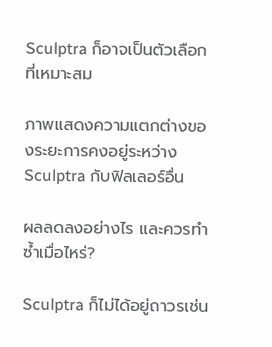Sculptra ก็อาจเป็นตัวเลือกที่เหมาะสม

ภาพแสดงความแตกต่างของระยะการคงอยู่ระหว่าง Sculptra กับฟิลเลอร์อื่น

ผลลดลงอย่างไร และควรทำซ้ำเมื่อไหร่?

Sculptra ก็ไม่ได้อยู่ถาวรเช่น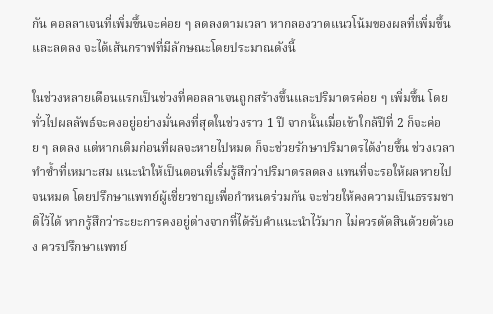กัน คอลลาเจนที่เพิ่มขึ้นจะค่อย ๆ ลดลงตามเวลา หากลองวาดแนวโน้มของผลที่เพิ่มขึ้นและลดลง จะได้เส้นกราฟที่มีลักษณะโดยประมาณดังนี้

ในช่วงหลายเดือนแรกเป็นช่วงที่คอลลาเจนถูกสร้างขึ้นและปริมาตรค่อย ๆ เพิ่มขึ้น โดยทั่วไปผลลัพธ์จะคงอยู่อย่างมั่นคงที่สุดในช่วงราว 1 ปี จากนั้นเมื่อเข้าใกล้ปีที่ 2 ก็จะค่อย ๆ ลดลง แต่หากเติมก่อนที่ผลจะหายไปหมด ก็จะช่วยรักษาปริมาตรได้ง่ายขึ้น ช่วงเวลาทำซ้ำที่เหมาะสม แนะนำให้เป็นตอนที่เริ่มรู้สึกว่าปริมาตรลดลง แทนที่จะรอให้ผลหายไปจนหมด โดยปรึกษาแพทย์ผู้เชี่ยวชาญเพื่อกำหนดร่วมกัน จะช่วยให้คงความเป็นธรรมชาติไว้ได้ หากรู้สึกว่าระยะการคงอยู่ต่างจากที่ได้รับคำแนะนำไว้มาก ไม่ควรตัดสินด้วยตัวเอง ควรปรึกษาแพทย์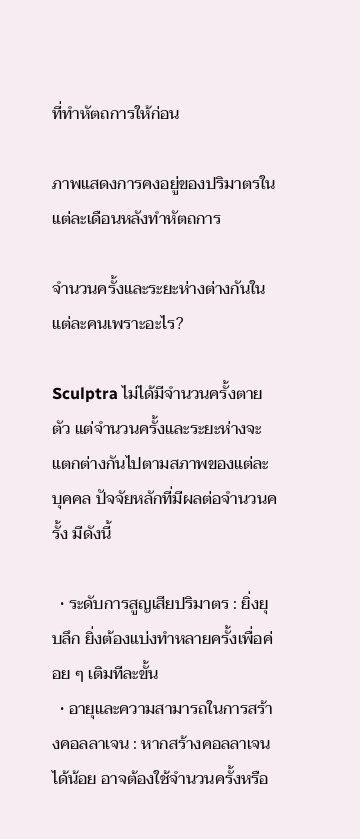ที่ทำหัตถการให้ก่อน

ภาพแสดงการคงอยู่ของปริมาตรในแต่ละเดือนหลังทำหัตถการ

จำนวนครั้งและระยะห่างต่างกันในแต่ละคนเพราะอะไร?

Sculptra ไม่ได้มีจำนวนครั้งตายตัว แต่จำนวนครั้งและระยะห่างจะแตกต่างกันไปตามสภาพของแต่ละบุคคล ปัจจัยหลักที่มีผลต่อจำนวนครั้ง มีดังนี้

  • ระดับการสูญเสียปริมาตร : ยิ่งยุบลึก ยิ่งต้องแบ่งทำหลายครั้งเพื่อค่อย ๆ เติมทีละขั้น
  • อายุและความสามารถในการสร้างคอลลาเจน : หากสร้างคอลลาเจนได้น้อย อาจต้องใช้จำนวนครั้งหรือ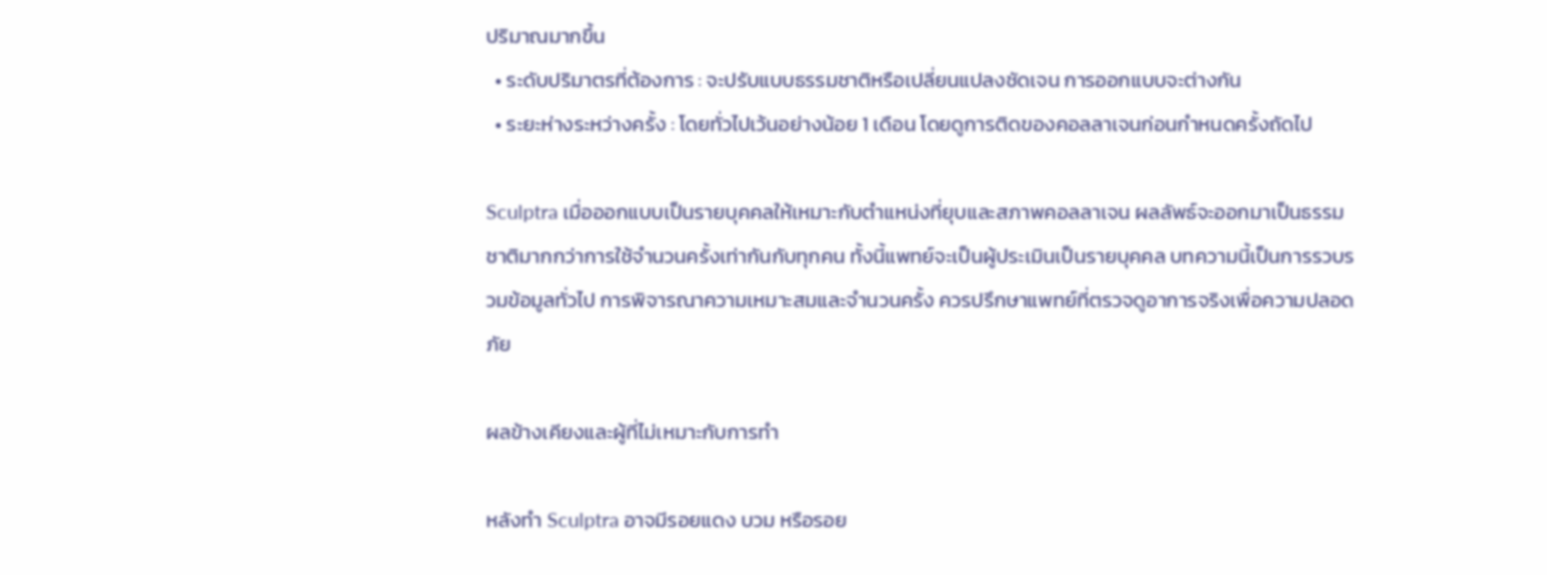ปริมาณมากขึ้น
  • ระดับปริมาตรที่ต้องการ : จะปรับแบบธรรมชาติหรือเปลี่ยนแปลงชัดเจน การออกแบบจะต่างกัน
  • ระยะห่างระหว่างครั้ง : โดยทั่วไปเว้นอย่างน้อย 1 เดือน โดยดูการติดของคอลลาเจนก่อนกำหนดครั้งถัดไป

Sculptra เมื่อออกแบบเป็นรายบุคคลให้เหมาะกับตำแหน่งที่ยุบและสภาพคอลลาเจน ผลลัพธ์จะออกมาเป็นธรรมชาติมากกว่าการใช้จำนวนครั้งเท่ากันกับทุกคน ทั้งนี้แพทย์จะเป็นผู้ประเมินเป็นรายบุคคล บทความนี้เป็นการรวบรวมข้อมูลทั่วไป การพิจารณาความเหมาะสมและจำนวนครั้ง ควรปรึกษาแพทย์ที่ตรวจดูอาการจริงเพื่อความปลอดภัย

ผลข้างเคียงและผู้ที่ไม่เหมาะกับการทำ

หลังทำ Sculptra อาจมีรอยแดง บวม หรือรอย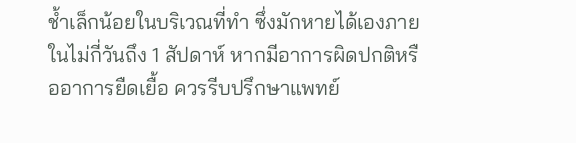ช้ำเล็กน้อยในบริเวณที่ทำ ซึ่งมักหายได้เองภายในไม่กี่วันถึง 1 สัปดาห์ หากมีอาการผิดปกติหรืออาการยืดเยื้อ ควรรีบปรึกษาแพทย์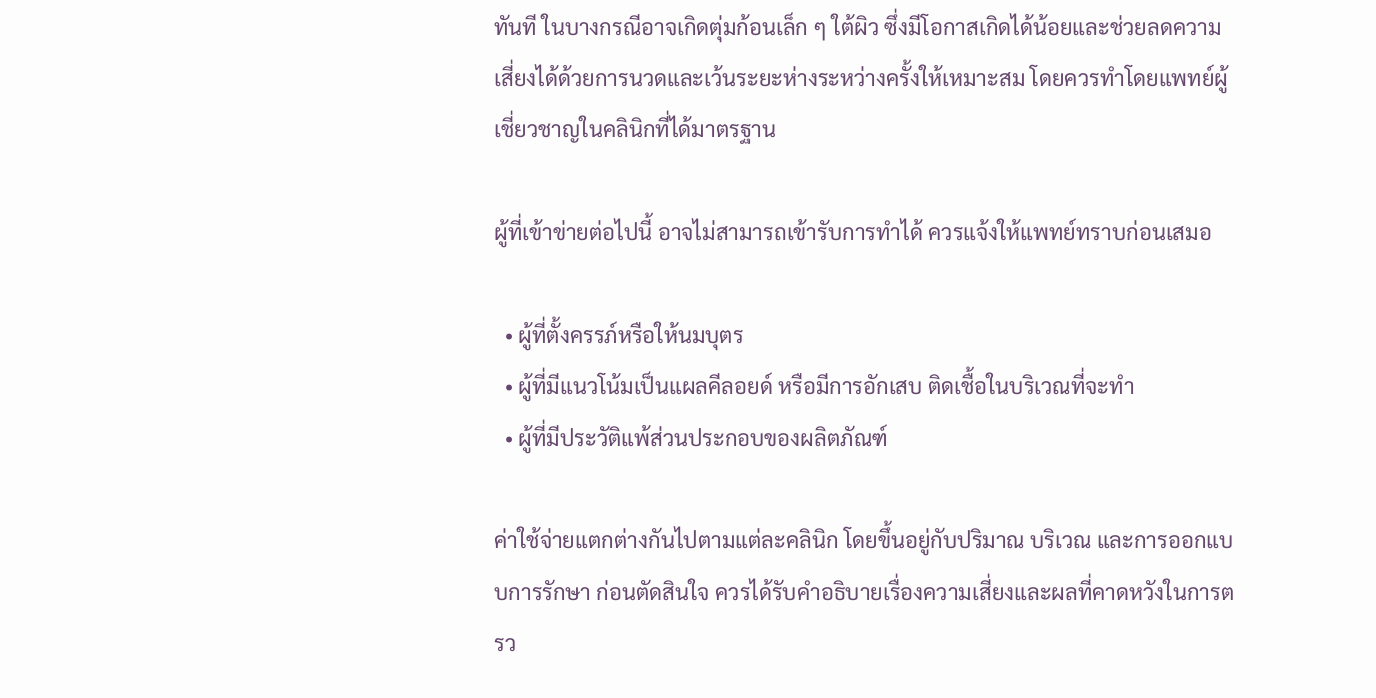ทันที ในบางกรณีอาจเกิดตุ่มก้อนเล็ก ๆ ใต้ผิว ซึ่งมีโอกาสเกิดได้น้อยและช่วยลดความเสี่ยงได้ด้วยการนวดและเว้นระยะห่างระหว่างครั้งให้เหมาะสม โดยควรทำโดยแพทย์ผู้เชี่ยวชาญในคลินิกที่ได้มาตรฐาน

ผู้ที่เข้าข่ายต่อไปนี้ อาจไม่สามารถเข้ารับการทำได้ ควรแจ้งให้แพทย์ทราบก่อนเสมอ

  • ผู้ที่ตั้งครรภ์หรือให้นมบุตร
  • ผู้ที่มีแนวโน้มเป็นแผลคีลอยด์ หรือมีการอักเสบ ติดเชื้อในบริเวณที่จะทำ
  • ผู้ที่มีประวัติแพ้ส่วนประกอบของผลิตภัณฑ์

ค่าใช้จ่ายแตกต่างกันไปตามแต่ละคลินิก โดยขึ้นอยู่กับปริมาณ บริเวณ และการออกแบบการรักษา ก่อนตัดสินใจ ควรได้รับคำอธิบายเรื่องความเสี่ยงและผลที่คาดหวังในการตรว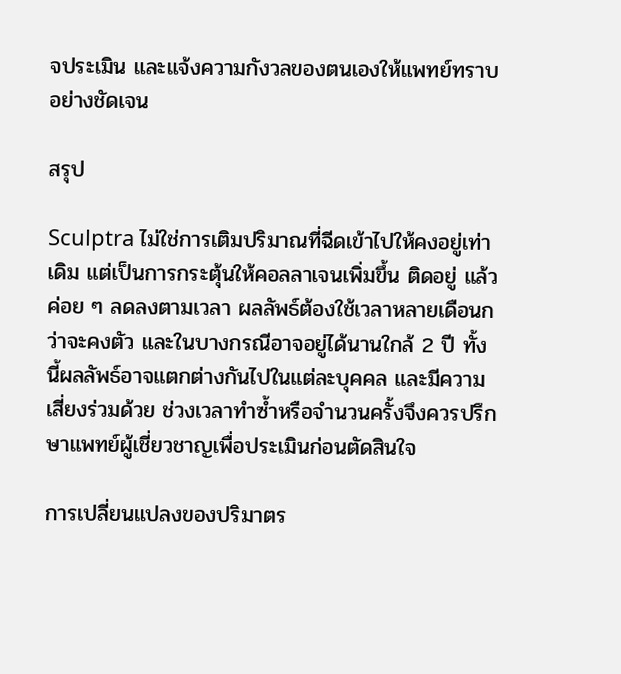จประเมิน และแจ้งความกังวลของตนเองให้แพทย์ทราบอย่างชัดเจน

สรุป

Sculptra ไม่ใช่การเติมปริมาณที่ฉีดเข้าไปให้คงอยู่เท่าเดิม แต่เป็นการกระตุ้นให้คอลลาเจนเพิ่มขึ้น ติดอยู่ แล้วค่อย ๆ ลดลงตามเวลา ผลลัพธ์ต้องใช้เวลาหลายเดือนกว่าจะคงตัว และในบางกรณีอาจอยู่ได้นานใกล้ 2 ปี ทั้งนี้ผลลัพธ์อาจแตกต่างกันไปในแต่ละบุคคล และมีความเสี่ยงร่วมด้วย ช่วงเวลาทำซ้ำหรือจำนวนครั้งจึงควรปรึกษาแพทย์ผู้เชี่ยวชาญเพื่อประเมินก่อนตัดสินใจ

การเปลี่ยนแปลงของปริมาตร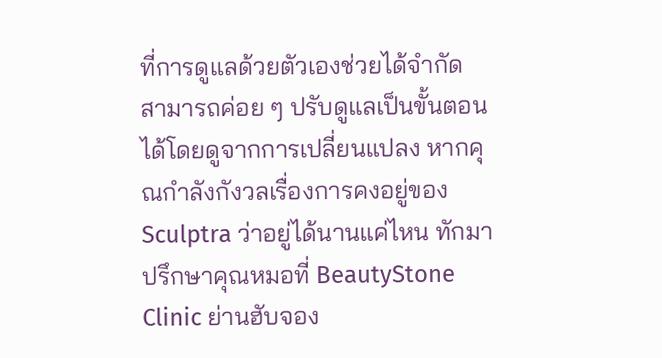ที่การดูแลด้วยตัวเองช่วยได้จำกัด สามารถค่อย ๆ ปรับดูแลเป็นขั้นตอนได้โดยดูจากการเปลี่ยนแปลง หากคุณกำลังกังวลเรื่องการคงอยู่ของ Sculptra ว่าอยู่ได้นานแค่ไหน ทักมาปรึกษาคุณหมอที่ BeautyStone Clinic ย่านฮับจอง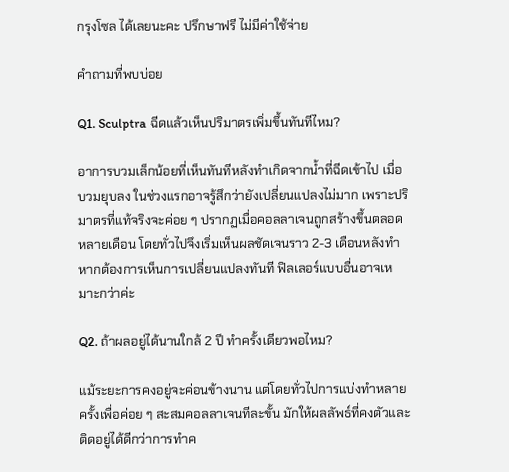กรุงโซล ได้เลยนะคะ ปรึกษาฟรี ไม่มีค่าใช้จ่าย

คำถามที่พบบ่อย

Q1. Sculptra ฉีดแล้วเห็นปริมาตรเพิ่มขึ้นทันทีไหม?

อาการบวมเล็กน้อยที่เห็นทันทีหลังทำเกิดจากน้ำที่ฉีดเข้าไป เมื่อบวมยุบลง ในช่วงแรกอาจรู้สึกว่ายังเปลี่ยนแปลงไม่มาก เพราะปริมาตรที่แท้จริงจะค่อย ๆ ปรากฏเมื่อคอลลาเจนถูกสร้างขึ้นตลอดหลายเดือน โดยทั่วไปจึงเริ่มเห็นผลชัดเจนราว 2-3 เดือนหลังทำ หากต้องการเห็นการเปลี่ยนแปลงทันที ฟิลเลอร์แบบอื่นอาจเหมาะกว่าค่ะ

Q2. ถ้าผลอยู่ได้นานใกล้ 2 ปี ทำครั้งเดียวพอไหม?

แม้ระยะการคงอยู่จะค่อนข้างนาน แต่โดยทั่วไปการแบ่งทำหลายครั้งเพื่อค่อย ๆ สะสมคอลลาเจนทีละขั้น มักให้ผลลัพธ์ที่คงตัวและติดอยู่ได้ดีกว่าการทำค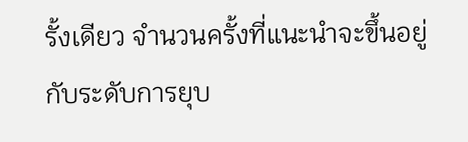รั้งเดียว จำนวนครั้งที่แนะนำจะขึ้นอยู่กับระดับการยุบ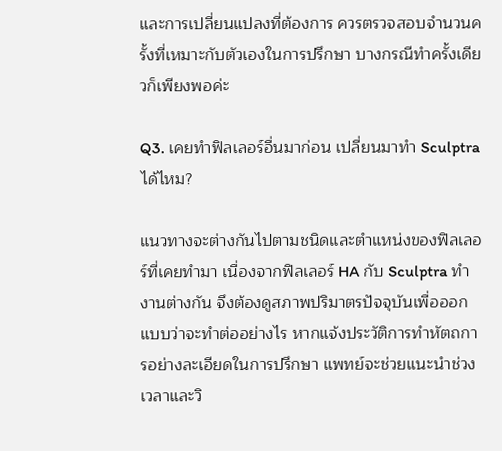และการเปลี่ยนแปลงที่ต้องการ ควรตรวจสอบจำนวนครั้งที่เหมาะกับตัวเองในการปรึกษา บางกรณีทำครั้งเดียวก็เพียงพอค่ะ

Q3. เคยทำฟิลเลอร์อื่นมาก่อน เปลี่ยนมาทำ Sculptra ได้ไหม?

แนวทางจะต่างกันไปตามชนิดและตำแหน่งของฟิลเลอร์ที่เคยทำมา เนื่องจากฟิลเลอร์ HA กับ Sculptra ทำงานต่างกัน จึงต้องดูสภาพปริมาตรปัจจุบันเพื่อออกแบบว่าจะทำต่ออย่างไร หากแจ้งประวัติการทำหัตถการอย่างละเอียดในการปรึกษา แพทย์จะช่วยแนะนำช่วงเวลาและวิ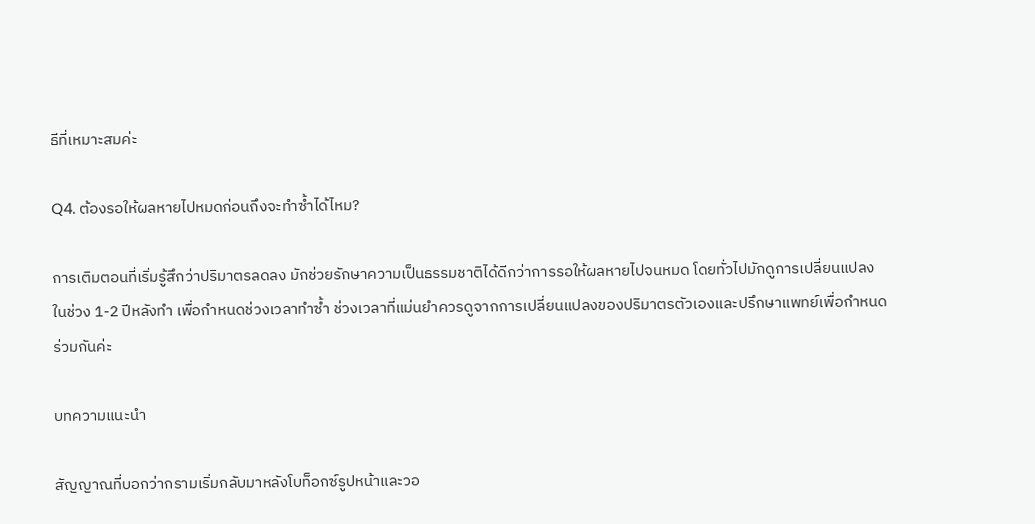ธีที่เหมาะสมค่ะ

Q4. ต้องรอให้ผลหายไปหมดก่อนถึงจะทำซ้ำได้ไหม?

การเติมตอนที่เริ่มรู้สึกว่าปริมาตรลดลง มักช่วยรักษาความเป็นธรรมชาติได้ดีกว่าการรอให้ผลหายไปจนหมด โดยทั่วไปมักดูการเปลี่ยนแปลงในช่วง 1-2 ปีหลังทำ เพื่อกำหนดช่วงเวลาทำซ้ำ ช่วงเวลาที่แม่นยำควรดูจากการเปลี่ยนแปลงของปริมาตรตัวเองและปรึกษาแพทย์เพื่อกำหนดร่วมกันค่ะ

บทความแนะนำ

สัญญาณที่บอกว่ากรามเริ่มกลับมาหลังโบท็อกซ์รูปหน้าและวอ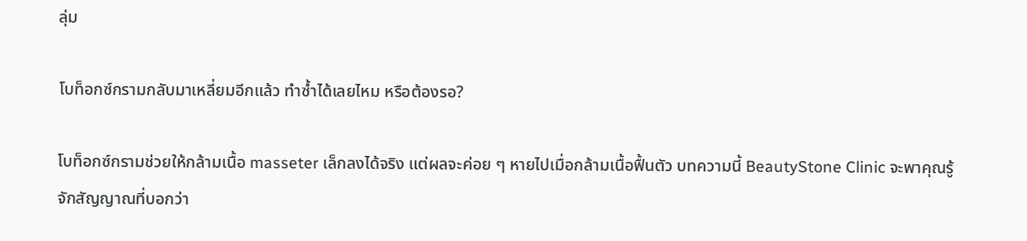ลุ่ม

โบท็อกซ์กรามกลับมาเหลี่ยมอีกแล้ว ทำซ้ำได้เลยไหม หรือต้องรอ?

โบท็อกซ์กรามช่วยให้กล้ามเนื้อ masseter เล็กลงได้จริง แต่ผลจะค่อย ๆ หายไปเมื่อกล้ามเนื้อฟื้นตัว บทความนี้ BeautyStone Clinic จะพาคุณรู้จักสัญญาณที่บอกว่า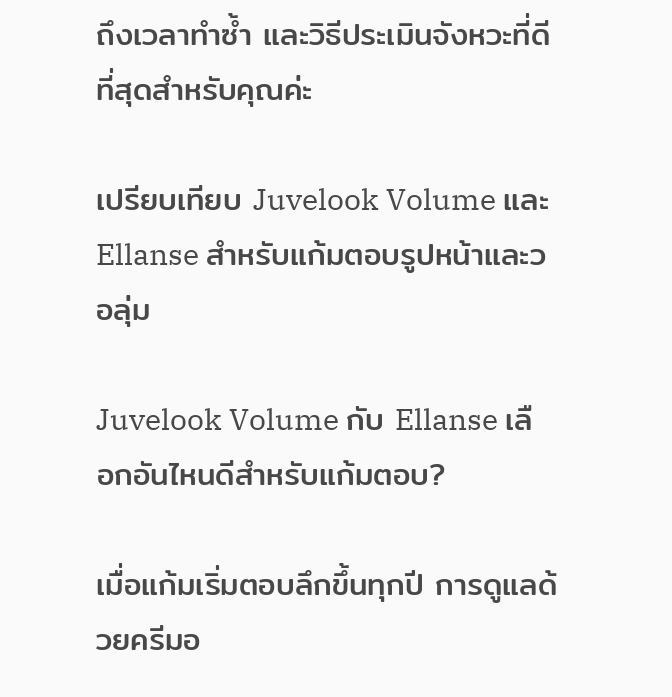ถึงเวลาทำซ้ำ และวิธีประเมินจังหวะที่ดีที่สุดสำหรับคุณค่ะ

เปรียบเทียบ Juvelook Volume และ Ellanse สำหรับแก้มตอบรูปหน้าและวอลุ่ม

Juvelook Volume กับ Ellanse เลือกอันไหนดีสำหรับแก้มตอบ?

เมื่อแก้มเริ่มตอบลึกขึ้นทุกปี การดูแลด้วยครีมอ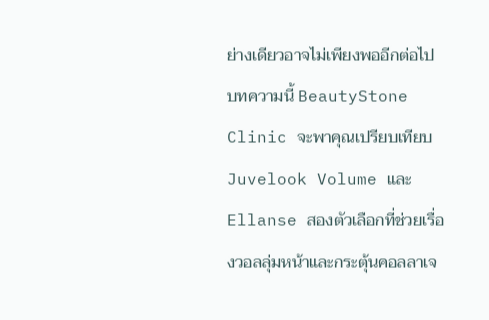ย่างเดียวอาจไม่เพียงพออีกต่อไป บทความนี้ BeautyStone Clinic จะพาคุณเปรียบเทียบ Juvelook Volume และ Ellanse สองตัวเลือกที่ช่วยเรื่องวอลลุ่มหน้าและกระตุ้นคอลลาเจ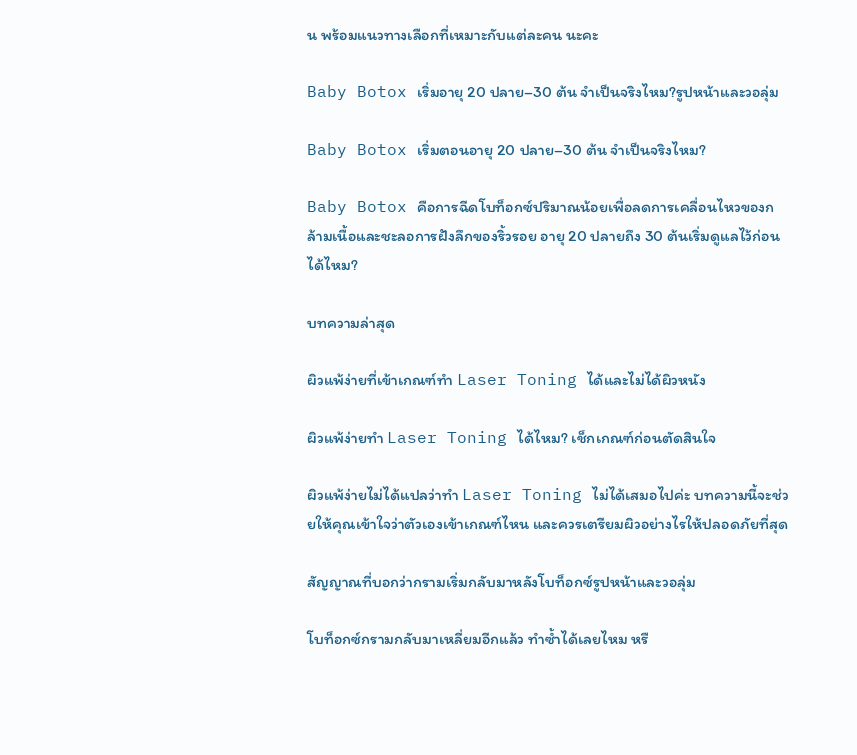น พร้อมแนวทางเลือกที่เหมาะกับแต่ละคน นะคะ

Baby Botox เริ่มอายุ 20 ปลาย–30 ต้น จำเป็นจริงไหม?รูปหน้าและวอลุ่ม

Baby Botox เริ่มตอนอายุ 20 ปลาย–30 ต้น จำเป็นจริงไหม?

Baby Botox คือการฉีดโบท็อกซ์ปริมาณน้อยเพื่อลดการเคลื่อนไหวของกล้ามเนื้อและชะลอการฝังลึกของริ้วรอย อายุ 20 ปลายถึง 30 ต้นเริ่มดูแลไว้ก่อนได้ไหม?

บทความล่าสุด

ผิวแพ้ง่ายที่เข้าเกณฑ์ทำ Laser Toning ได้และไม่ได้ผิวหนัง

ผิวแพ้ง่ายทำ Laser Toning ได้ไหม? เช็กเกณฑ์ก่อนตัดสินใจ

ผิวแพ้ง่ายไม่ได้แปลว่าทำ Laser Toning ไม่ได้เสมอไปค่ะ บทความนี้จะช่วยให้คุณเข้าใจว่าตัวเองเข้าเกณฑ์ไหน และควรเตรียมผิวอย่างไรให้ปลอดภัยที่สุด

สัญญาณที่บอกว่ากรามเริ่มกลับมาหลังโบท็อกซ์รูปหน้าและวอลุ่ม

โบท็อกซ์กรามกลับมาเหลี่ยมอีกแล้ว ทำซ้ำได้เลยไหม หรื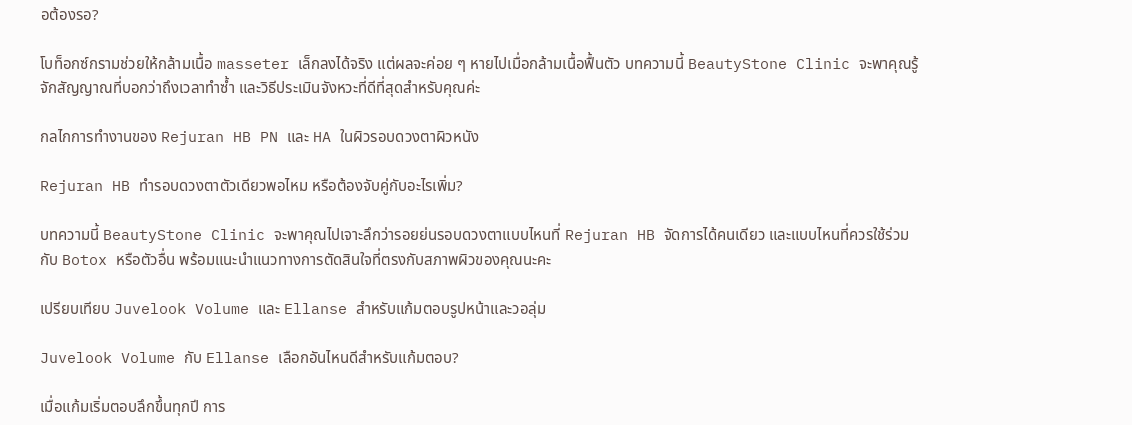อต้องรอ?

โบท็อกซ์กรามช่วยให้กล้ามเนื้อ masseter เล็กลงได้จริง แต่ผลจะค่อย ๆ หายไปเมื่อกล้ามเนื้อฟื้นตัว บทความนี้ BeautyStone Clinic จะพาคุณรู้จักสัญญาณที่บอกว่าถึงเวลาทำซ้ำ และวิธีประเมินจังหวะที่ดีที่สุดสำหรับคุณค่ะ

กลไกการทำงานของ Rejuran HB PN และ HA ในผิวรอบดวงตาผิวหนัง

Rejuran HB ทำรอบดวงตาตัวเดียวพอไหม หรือต้องจับคู่กับอะไรเพิ่ม?

บทความนี้ BeautyStone Clinic จะพาคุณไปเจาะลึกว่ารอยย่นรอบดวงตาแบบไหนที่ Rejuran HB จัดการได้คนเดียว และแบบไหนที่ควรใช้ร่วมกับ Botox หรือตัวอื่น พร้อมแนะนำแนวทางการตัดสินใจที่ตรงกับสภาพผิวของคุณนะคะ

เปรียบเทียบ Juvelook Volume และ Ellanse สำหรับแก้มตอบรูปหน้าและวอลุ่ม

Juvelook Volume กับ Ellanse เลือกอันไหนดีสำหรับแก้มตอบ?

เมื่อแก้มเริ่มตอบลึกขึ้นทุกปี การ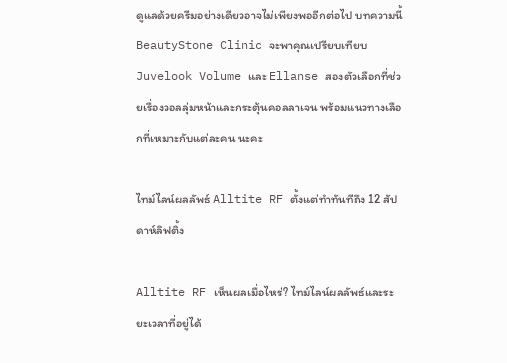ดูแลด้วยครีมอย่างเดียวอาจไม่เพียงพออีกต่อไป บทความนี้ BeautyStone Clinic จะพาคุณเปรียบเทียบ Juvelook Volume และ Ellanse สองตัวเลือกที่ช่วยเรื่องวอลลุ่มหน้าและกระตุ้นคอลลาเจน พร้อมแนวทางเลือกที่เหมาะกับแต่ละคน นะคะ

ไทม์ไลน์ผลลัพธ์ Alltite RF ตั้งแต่ทำทันทีถึง 12 สัปดาห์ลิฟติ้ง

Alltite RF เห็นผลเมื่อไหร่? ไทม์ไลน์ผลลัพธ์และระยะเวลาที่อยู่ได้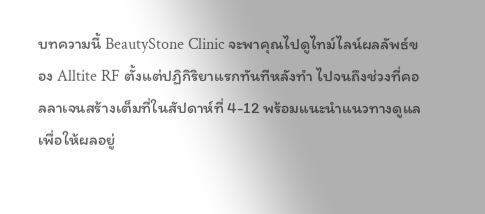บทความนี้ BeautyStone Clinic จะพาคุณไปดูไทม์ไลน์ผลลัพธ์ของ Alltite RF ตั้งแต่ปฏิกิริยาแรกทันทีหลังทำ ไปจนถึงช่วงที่คอลลาเจนสร้างเต็มที่ในสัปดาห์ที่ 4-12 พร้อมแนะนำแนวทางดูแลเพื่อให้ผลอยู่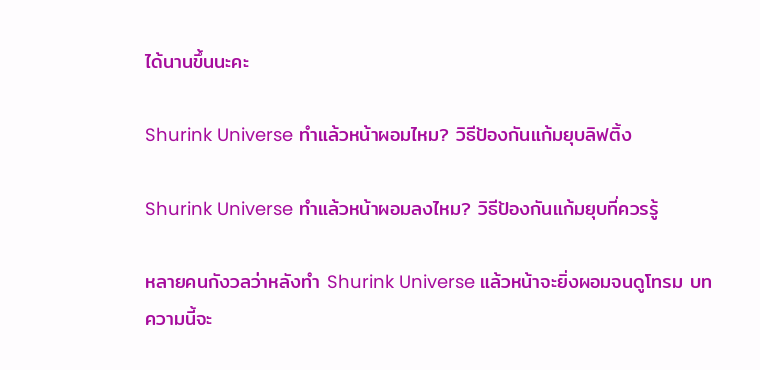ได้นานขึ้นนะคะ

Shurink Universe ทำแล้วหน้าผอมไหม? วิธีป้องกันแก้มยุบลิฟติ้ง

Shurink Universe ทำแล้วหน้าผอมลงไหม? วิธีป้องกันแก้มยุบที่ควรรู้

หลายคนกังวลว่าหลังทำ Shurink Universe แล้วหน้าจะยิ่งผอมจนดูโทรม บทความนี้จะ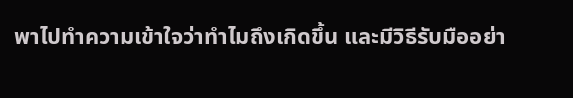พาไปทำความเข้าใจว่าทำไมถึงเกิดขึ้น และมีวิธีรับมืออย่า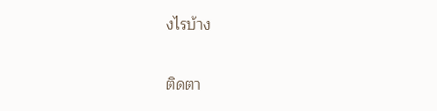งไรบ้าง

ติดตา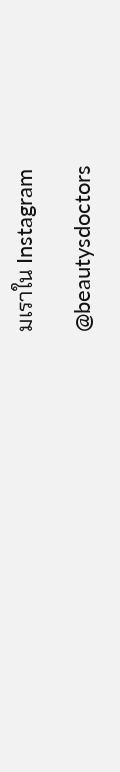มเราใน Instagram

@beautysdoctors